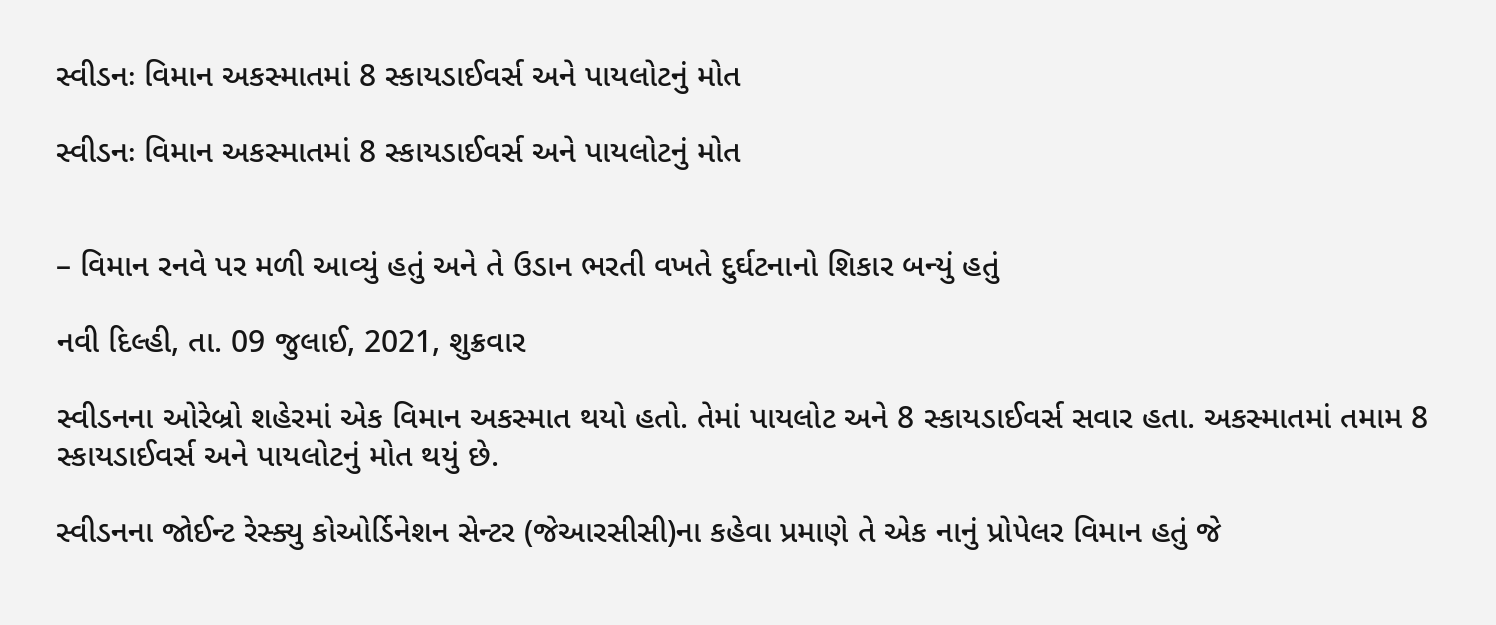સ્વીડનઃ વિમાન અકસ્માતમાં 8 સ્કાયડાઈવર્સ અને પાયલોટનું મોત

સ્વીડનઃ વિમાન અકસ્માતમાં 8 સ્કાયડાઈવર્સ અને પાયલોટનું મોત


– વિમાન રનવે પર મળી આવ્યું હતું અને તે ઉડાન ભરતી વખતે દુર્ઘટનાનો શિકાર બન્યું હતું

નવી દિલ્હી, તા. 09 જુલાઈ, 2021, શુક્રવાર

સ્વીડનના ઓરેબ્રો શહેરમાં એક વિમાન અકસ્માત થયો હતો. તેમાં પાયલોટ અને 8 સ્કાયડાઈવર્સ સવાર હતા. અકસ્માતમાં તમામ 8 સ્કાયડાઈવર્સ અને પાયલોટનું મોત થયું છે.

સ્વીડનના જોઈન્ટ રેસ્ક્યુ કોઓર્ડિનેશન સેન્ટર (જેઆરસીસી)ના કહેવા પ્રમાણે તે એક નાનું પ્રોપેલર વિમાન હતું જે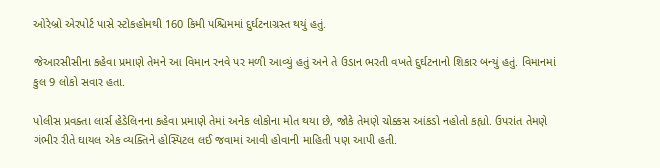ઓરેબ્રો એરપોર્ટ પાસે સ્ટોકહોમથી 160 કિમી પશ્ચિમમાં દુર્ઘટનાગ્રસ્ત થયું હતું.

જેઆરસીસીના કહેવા પ્રમાણે તેમને આ વિમાન રનવે પર મળી આવ્યું હતું અને તે ઉડાન ભરતી વખતે દુર્ઘટનાનો શિકાર બન્યું હતું. વિમાનમાં કુલ 9 લોકો સવાર હતા.

પોલીસ પ્રવક્તા લાર્સ હેડેલિનના કહેવા પ્રમાણે તેમાં અનેક લોકોના મોત થયા છે, જોકે તેમણે ચોક્કસ આંકડો નહોતો કહ્યો. ઉપરાંત તેમણે ગંભીર રીતે ઘાયલ એક વ્યક્તિને હોસ્પિટલ લઈ જવામાં આવી હોવાની માહિતી પણ આપી હતી.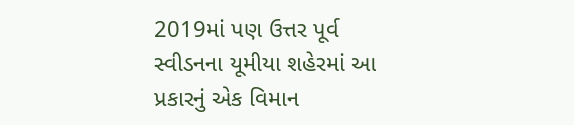2019માં પણ ઉત્તર પૂર્વ સ્વીડનના યૂમીયા શહેરમાં આ પ્રકારનું એક વિમાન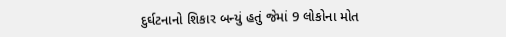દુર્ઘટનાનો શિકાર બન્યું હતું જેમાં 9 લોકોના મોત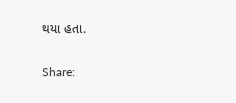થયા હતા.

Share: